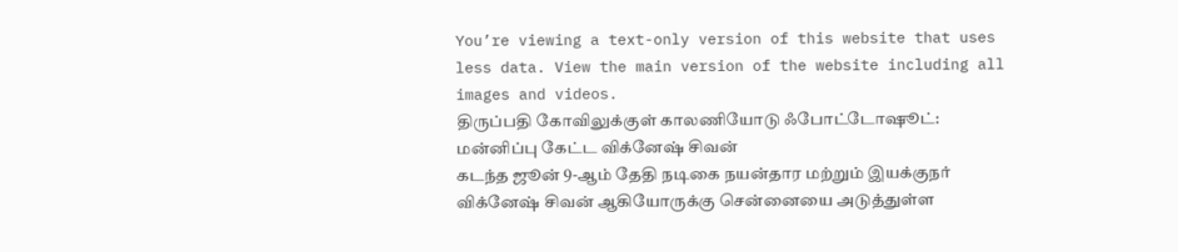You’re viewing a text-only version of this website that uses less data. View the main version of the website including all images and videos.
திருப்பதி கோவிலுக்குள் காலணியோடு ஃபோட்டோஷூட்: மன்னிப்பு கேட்ட விக்னேஷ் சிவன்
கடந்த ஜூன் 9-ஆம் தேதி நடிகை நயன்தார மற்றும் இயக்குநர் விக்னேஷ் சிவன் ஆகியோருக்கு சென்னையை அடுத்துள்ள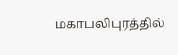மகாபலிபுரத்தில்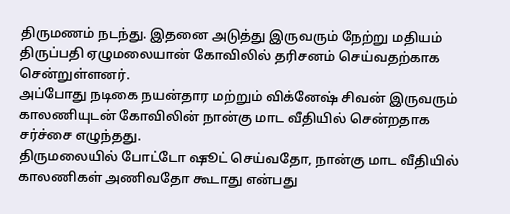திருமணம் நடந்து. இதனை அடுத்து இருவரும் நேற்று மதியம் திருப்பதி ஏழுமலையான் கோவிலில் தரிசனம் செய்வதற்காக சென்றுள்ளனர்.
அப்போது நடிகை நயன்தார மற்றும் விக்னேஷ் சிவன் இருவரும் காலணியுடன் கோவிலின் நான்கு மாட வீதியில் சென்றதாக சர்ச்சை எழுந்தது.
திருமலையில் போட்டோ ஷூட் செய்வதோ, நான்கு மாட வீதியில் காலணிகள் அணிவதோ கூடாது என்பது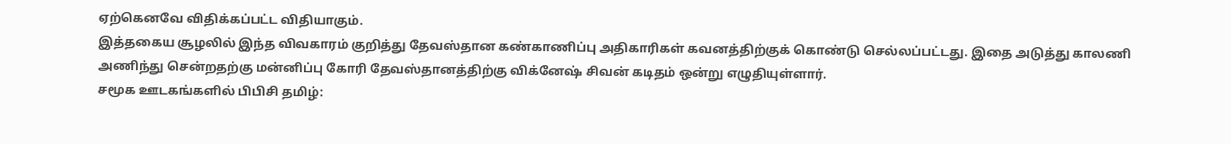ஏற்கெனவே விதிக்கப்பட்ட விதியாகும்.
இத்தகைய சூழலில் இந்த விவகாரம் குறித்து தேவஸ்தான கண்காணிப்பு அதிகாரிகள் கவனத்திற்குக் கொண்டு செல்லப்பட்டது. இதை அடுத்து காலணி அணிந்து சென்றதற்கு மன்னிப்பு கோரி தேவஸ்தானத்திற்கு விக்னேஷ் சிவன் கடிதம் ஒன்று எழுதியுள்ளார்.
சமூக ஊடகங்களில் பிபிசி தமிழ்: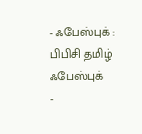- ஃபேஸ்புக் : பிபிசி தமிழ் ஃபேஸ்புக்
-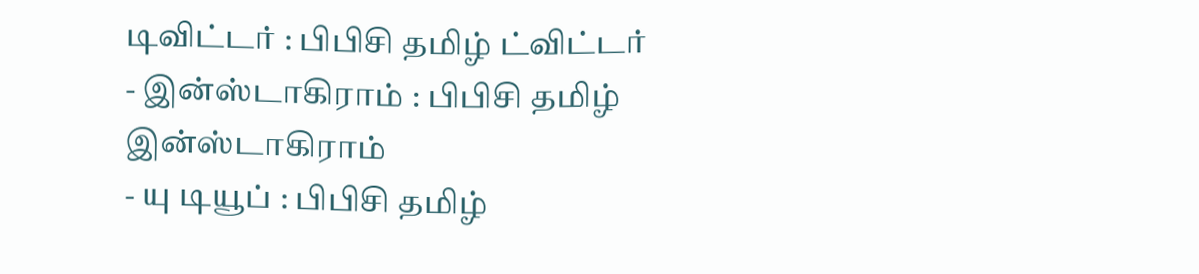டிவிட்டர் : பிபிசி தமிழ் ட்விட்டர்
- இன்ஸ்டாகிராம் : பிபிசி தமிழ் இன்ஸ்டாகிராம்
- யு டியூப் : பிபிசி தமிழ்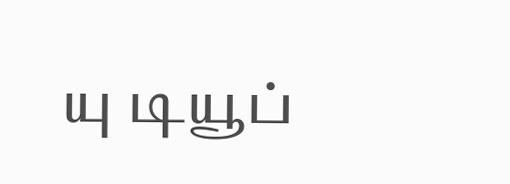யு டியூப்